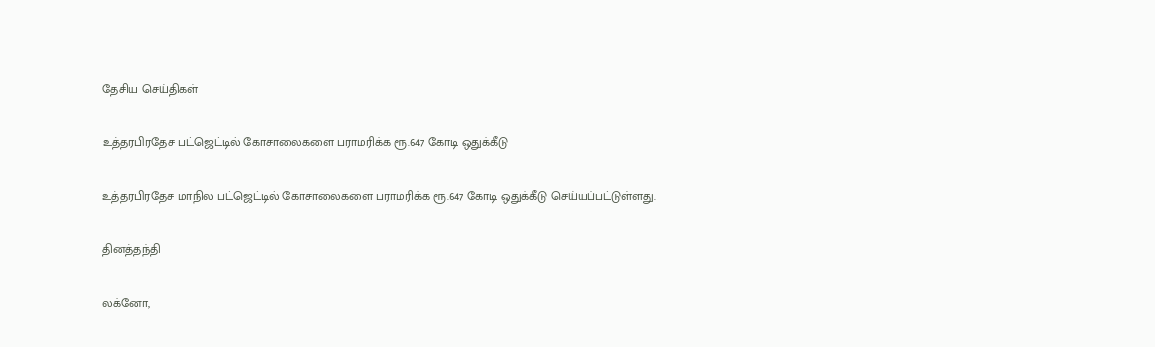தேசிய செய்திகள்

உத்தரபிரதேச பட்ஜெட்டில் கோசாலைகளை பராமரிக்க ரூ.647 கோடி ஒதுக்கீடு

உத்தரபிரதேச மாநில பட்ஜெட்டில் கோசாலைகளை பராமரிக்க ரூ.647 கோடி ஒதுக்கீடு செய்யப்பட்டுள்ளது.

தினத்தந்தி

லக்னோ,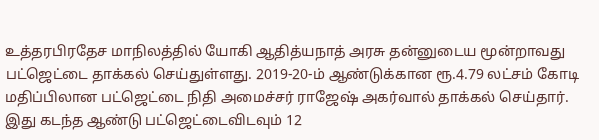உத்தரபிரதேச மாநிலத்தில் யோகி ஆதித்யநாத் அரசு தன்னுடைய மூன்றாவது பட்ஜெட்டை தாக்கல் செய்துள்ளது. 2019-20-ம் ஆண்டுக்கான ரூ.4.79 லட்சம் கோடி மதிப்பிலான பட்ஜெட்டை நிதி அமைச்சர் ராஜேஷ் அகர்வால் தாக்கல் செய்தார். இது கடந்த ஆண்டு பட்ஜெட்டைவிடவும் 12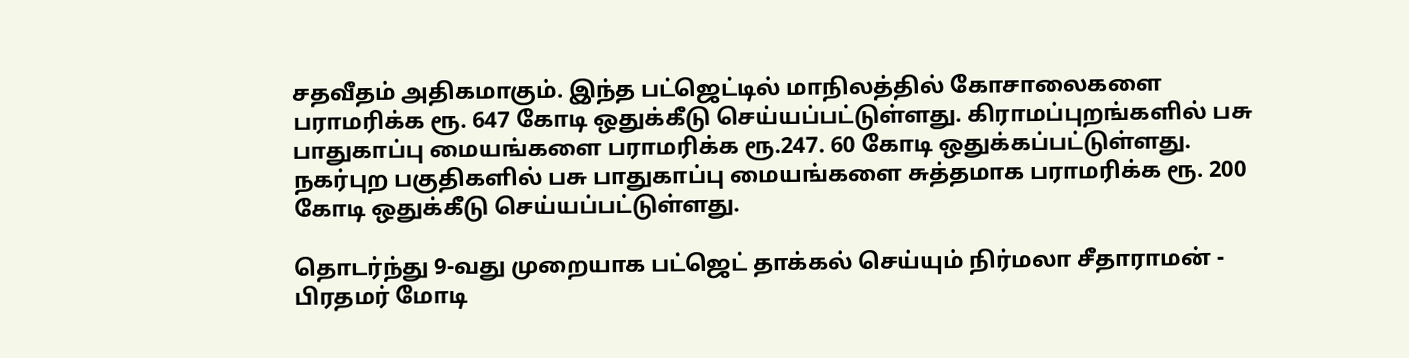சதவீதம் அதிகமாகும். இந்த பட்ஜெட்டில் மாநிலத்தில் கோசாலைகளை பராமரிக்க ரூ. 647 கோடி ஒதுக்கீடு செய்யப்பட்டுள்ளது. கிராமப்புறங்களில் பசு பாதுகாப்பு மையங்களை பராமரிக்க ரூ.247. 60 கோடி ஒதுக்கப்பட்டுள்ளது. நகர்புற பகுதிகளில் பசு பாதுகாப்பு மையங்களை சுத்தமாக பராமரிக்க ரூ. 200 கோடி ஒதுக்கீடு செய்யப்பட்டுள்ளது.

தொடர்ந்து 9-வது முறையாக பட்ஜெட் தாக்கல் செய்யும் நிர்மலா சீதாராமன் - பிரதமர் மோடி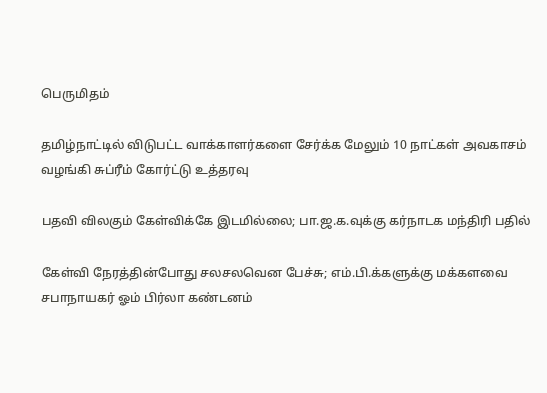பெருமிதம்

தமிழ்நாட்டில் விடுபட்ட வாக்காளர்களை சேர்க்க மேலும் 10 நாட்கள் அவகாசம் வழங்கி சுப்ரீம் கோர்ட்டு உத்தரவு

பதவி விலகும் கேள்விக்கே இடமில்லை; பா.ஜ.க.வுக்கு கர்நாடக மந்திரி பதில்

கேள்வி நேரத்தின்போது சலசலவென பேச்சு; எம்.பி.க்களுக்கு மக்களவை சபாநாயகர் ஓம் பிர்லா கண்டனம்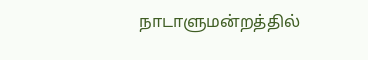நாடாளுமன்றத்தில்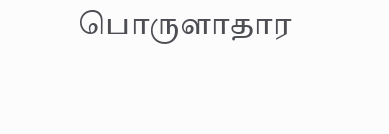பொருளாதார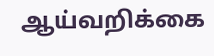ஆய்வறிக்கை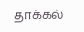தாக்கல்